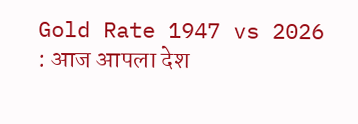Gold Rate 1947 vs 2026 : आज आपला देश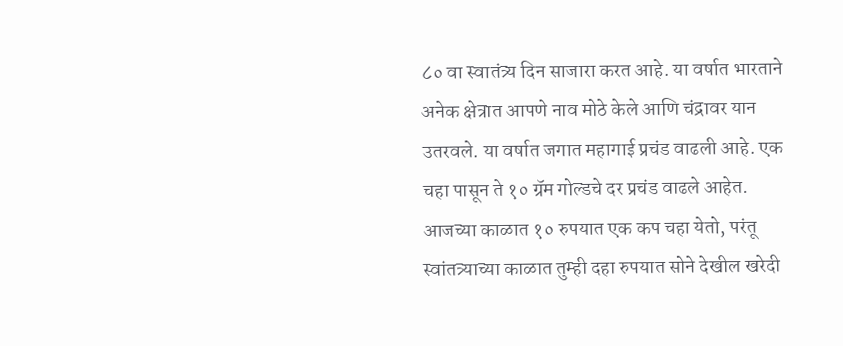८० वा स्वातंत्र्य दिन साजारा करत आहे. या वर्षात भारताने अनेक क्षेत्रात आपणे नाव मोठे केले आणि चंद्रावर यान उतरवले. या वर्षात जगात महागाई प्रचंड वाढली आहे. एक चहा पासून ते १० ग्रॅम गोल्डचे दर प्रचंड वाढले आहेत. आजच्या काळात १० रुपयात एक कप चहा येतो, परंतू स्वांतत्र्याच्या काळात तुम्ही दहा रुपयात सोने देखील खरेदी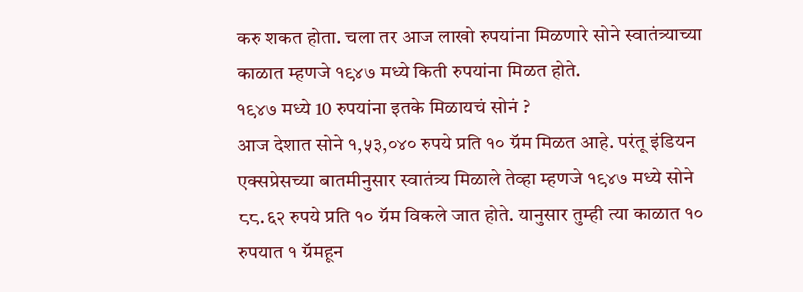करु शकत होता. चला तर आज लाखो रुपयांना मिळणारे सोने स्वातंत्र्याच्या काळात म्हणजे १९४७ मध्ये किती रुपयांना मिळत होते.
१९४७ मध्ये 10 रुपयांना इतके मिळायचं सोनं ?
आज देशात सोने १,५३,०४० रुपये प्रति १० ग्रॅम मिळत आहे. परंतू इंडियन एक्सप्रेसच्या बातमीनुसार स्वातंत्र्य मिळाले तेव्हा म्हणजे १९४७ मध्ये सोने ८८.६२ रुपये प्रति १० ग्रॅम विकले जात होते. यानुसार तुम्ही त्या काळात १० रुपयात १ ग्रॅमहून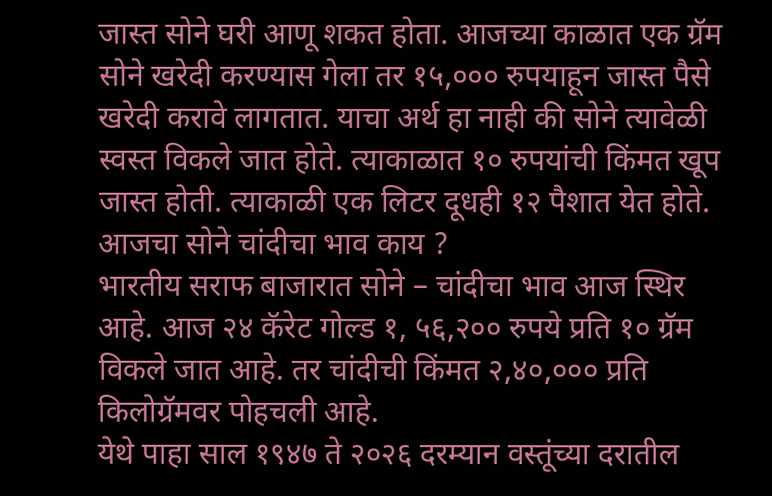जास्त सोने घरी आणू शकत होता. आजच्या काळात एक ग्रॅम सोने खरेदी करण्यास गेला तर १५,००० रुपयाहून जास्त पैसे खरेदी करावे लागतात. याचा अर्थ हा नाही की सोने त्यावेळी स्वस्त विकले जात होते. त्याकाळात १० रुपयांची किंमत खूप जास्त होती. त्याकाळी एक लिटर दूधही १२ पैशात येत होते.
आजचा सोने चांदीचा भाव काय ?
भारतीय सराफ बाजारात सोने – चांदीचा भाव आज स्थिर आहे. आज २४ कॅरेट गोल्ड १, ५६,२०० रुपये प्रति १० ग्रॅम विकले जात आहे. तर चांदीची किंमत २,४०,००० प्रति किलोग्रॅमवर पोहचली आहे.
येथे पाहा साल १९४७ ते २०२६ दरम्यान वस्तूंच्या दरातील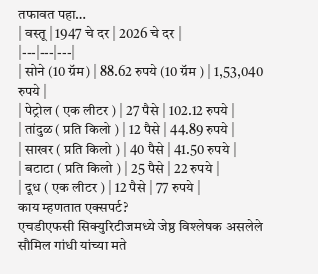तफावत पहा…
| वस्तू | 1947 चे दर | 2026 चे दर |
|---|---|---|
| सोने (10 ग्रॅम) | 88.62 रुपये (10 ग्रॅम ) | 1,53,040 रुपये |
| पेट्रोल ( एक लीटर ) | 27 पैसे | 102.12 रुपये |
| तांदुळ ( प्रति किलो ) | 12 पैसे | 44.89 रुपये |
| साखर ( प्रति किलो ) | 40 पैसे | 41.50 रुपये |
| बटाटा ( प्रति किलो ) | 25 पैसे | 22 रुपये |
| दूध ( एक लीटर ) | 12 पैसे | 77 रुपये |
काय म्हणतात एक्सपर्ट?
एचडीएफसी सिक्युरिटीजमध्ये जेष्ठ विश्लेषक असलेले सौमिल गांधी यांच्या मते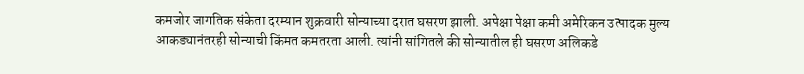कमजोर जागतिक संकेता दरम्यान शुक्रवारी सोन्याच्या दरात घसरण झाली. अपेक्षा पेक्षा कमी अमेरिकन उत्पादक मुल्य आकड्यानंतरही सोन्याची किंमत कमतरता आली. त्यांनी सांगितले की सोन्यातील ही घसरण अलिकडे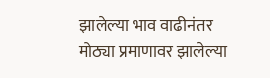झालेल्या भाव वाढीनंतर मोठ्या प्रमाणावर झालेल्या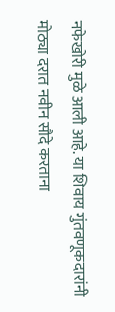नफेखोरी मुळे आली आहे. या शिवाय गुंतवणूकदारांनी मोठ्या दरात नवीन सौदे करताना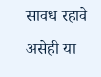सावध रहावे असेही या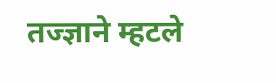तज्ज्ञाने म्हटले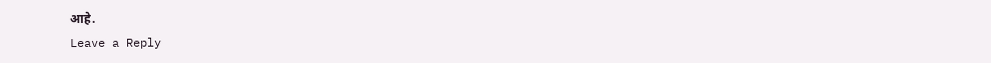आहे.
Leave a Reply